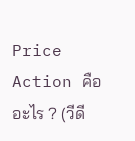Price Action คืออะไร ? (วีดี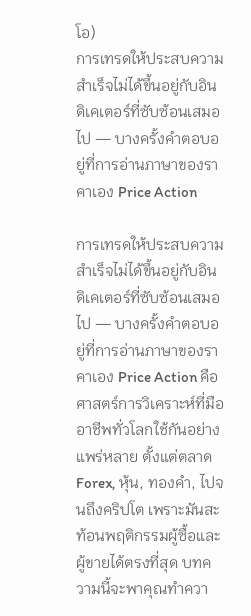โอ)
การเทรดให้ประสบความสำเร็จไม่ได้ขึ้นอยู่กับอินดิเคเตอร์ที่ซับซ้อนเสมอไป — บางครั้งคำตอบอยู่ที่การอ่านภาษาของราคาเอง Price Action

การเทรดให้ประสบความสำเร็จไม่ได้ขึ้นอยู่กับอินดิเคเตอร์ที่ซับซ้อนเสมอไป — บางครั้งคำตอบอยู่ที่การอ่านภาษาของราคาเอง Price Action คือศาสตร์การวิเคราะห์ที่มืออาชีพทั่วโลกใช้กันอย่างแพร่หลาย ตั้งแต่ตลาด Forex, หุ้น, ทองคำ, ไปจนถึงคริปโต เพราะมันสะท้อนพฤติกรรมผู้ซื้อและผู้ขายได้ตรงที่สุด บทความนี้จะพาคุณทำควา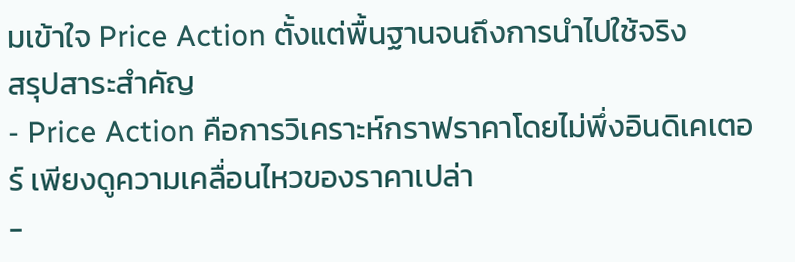มเข้าใจ Price Action ตั้งแต่พื้นฐานจนถึงการนำไปใช้จริง
สรุปสาระสำคัญ
- Price Action คือการวิเคราะห์กราฟราคาโดยไม่พึ่งอินดิเคเตอร์ เพียงดูความเคลื่อนไหวของราคาเปล่า
-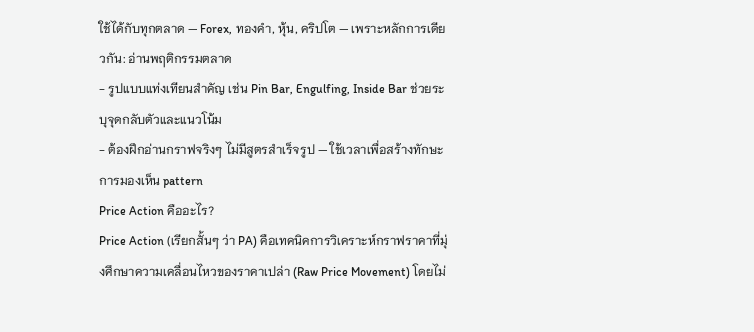ใช้ได้กับทุกตลาด — Forex, ทองคำ, หุ้น, คริปโต — เพราะหลักการเดียวกัน: อ่านพฤติกรรมตลาด
- รูปแบบแท่งเทียนสำคัญ เช่น Pin Bar, Engulfing, Inside Bar ช่วยระบุจุดกลับตัวและแนวโน้ม
- ต้องฝึกอ่านกราฟจริงๆ ไม่มีสูตรสำเร็จรูป — ใช้เวลาเพื่อสร้างทักษะการมองเห็น pattern
Price Action คืออะไร?
Price Action (เรียกสั้นๆ ว่า PA) คือเทคนิคการวิเคราะห์กราฟราคาที่มุ่งศึกษาความเคลื่อนไหวของราคาเปล่า (Raw Price Movement) โดยไม่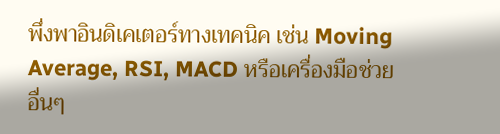พึ่งพาอินดิเคเตอร์ทางเทคนิค เช่น Moving Average, RSI, MACD หรือเครื่องมือช่วยอื่นๆ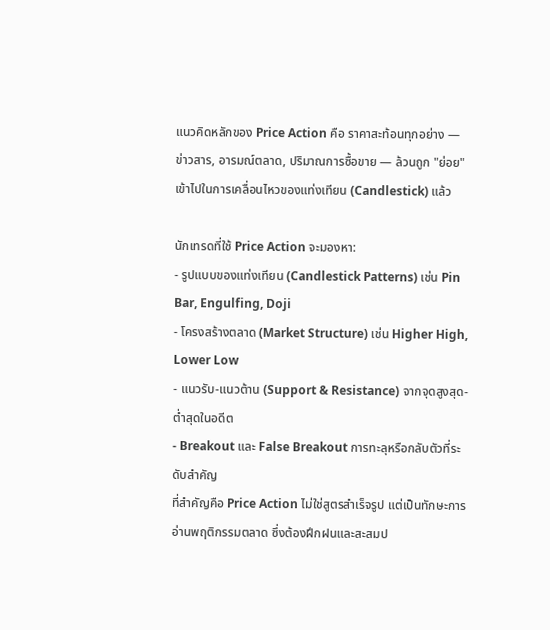แนวคิดหลักของ Price Action คือ ราคาสะท้อนทุกอย่าง — ข่าวสาร, อารมณ์ตลาด, ปริมาณการซื้อขาย — ล้วนถูก "ย่อย" เข้าไปในการเคลื่อนไหวของแท่งเทียน (Candlestick) แล้ว

นักเทรดที่ใช้ Price Action จะมองหา:
- รูปแบบของแท่งเทียน (Candlestick Patterns) เช่น Pin Bar, Engulfing, Doji
- โครงสร้างตลาด (Market Structure) เช่น Higher High, Lower Low
- แนวรับ-แนวต้าน (Support & Resistance) จากจุดสูงสุด-ต่ำสุดในอดีต
- Breakout และ False Breakout การทะลุหรือกลับตัวที่ระดับสำคัญ
ที่สำคัญคือ Price Action ไม่ใช่สูตรสำเร็จรูป แต่เป็นทักษะการอ่านพฤติกรรมตลาด ซึ่งต้องฝึกฝนและสะสมป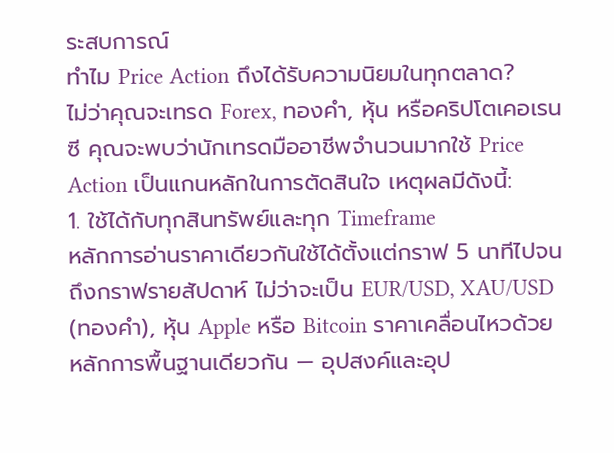ระสบการณ์
ทำไม Price Action ถึงได้รับความนิยมในทุกตลาด?
ไม่ว่าคุณจะเทรด Forex, ทองคำ, หุ้น หรือคริปโตเคอเรนซี คุณจะพบว่านักเทรดมืออาชีพจำนวนมากใช้ Price Action เป็นแกนหลักในการตัดสินใจ เหตุผลมีดังนี้:
1. ใช้ได้กับทุกสินทรัพย์และทุก Timeframe
หลักการอ่านราคาเดียวกันใช้ได้ตั้งแต่กราฟ 5 นาทีไปจนถึงกราฟรายสัปดาห์ ไม่ว่าจะเป็น EUR/USD, XAU/USD (ทองคำ), หุ้น Apple หรือ Bitcoin ราคาเคลื่อนไหวด้วยหลักการพื้นฐานเดียวกัน — อุปสงค์และอุป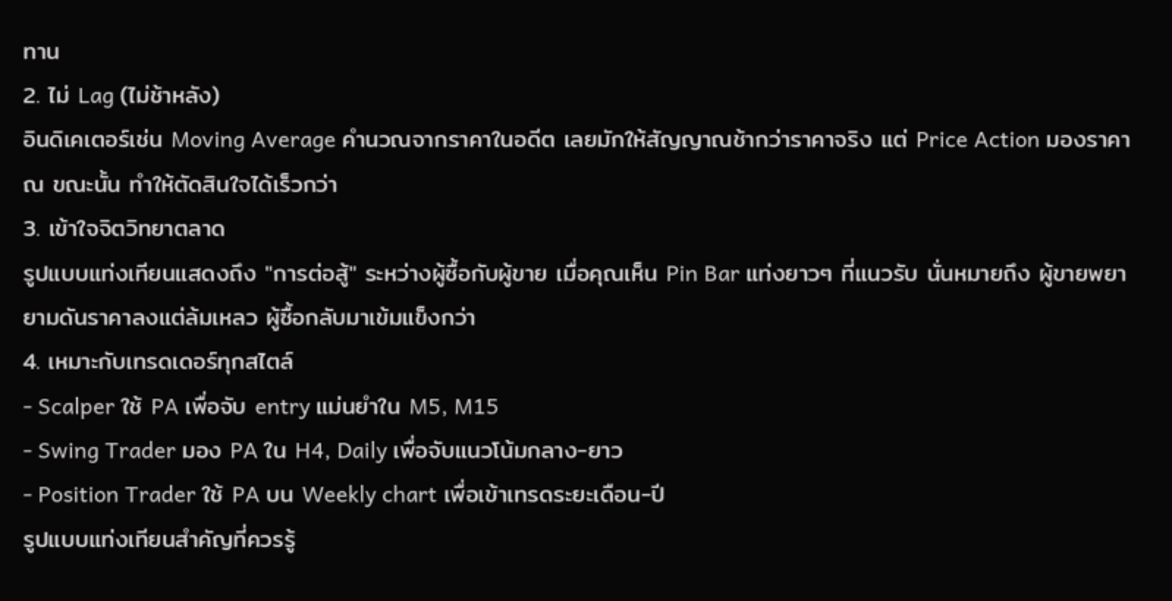ทาน
2. ไม่ Lag (ไม่ช้าหลัง)
อินดิเคเตอร์เช่น Moving Average คำนวณจากราคาในอดีต เลยมักให้สัญญาณช้ากว่าราคาจริง แต่ Price Action มองราคา ณ ขณะนั้น ทำให้ตัดสินใจได้เร็วกว่า
3. เข้าใจจิตวิทยาตลาด
รูปแบบแท่งเทียนแสดงถึง "การต่อสู้" ระหว่างผู้ซื้อกับผู้ขาย เมื่อคุณเห็น Pin Bar แท่งยาวๆ ที่แนวรับ นั่นหมายถึง ผู้ขายพยายามดันราคาลงแต่ล้มเหลว ผู้ซื้อกลับมาเข้มแข็งกว่า
4. เหมาะกับเทรดเดอร์ทุกสไตล์
- Scalper ใช้ PA เพื่อจับ entry แม่นยำใน M5, M15
- Swing Trader มอง PA ใน H4, Daily เพื่อจับแนวโน้มกลาง-ยาว
- Position Trader ใช้ PA บน Weekly chart เพื่อเข้าเทรดระยะเดือน-ปี
รูปแบบแท่งเทียนสำคัญที่ควรรู้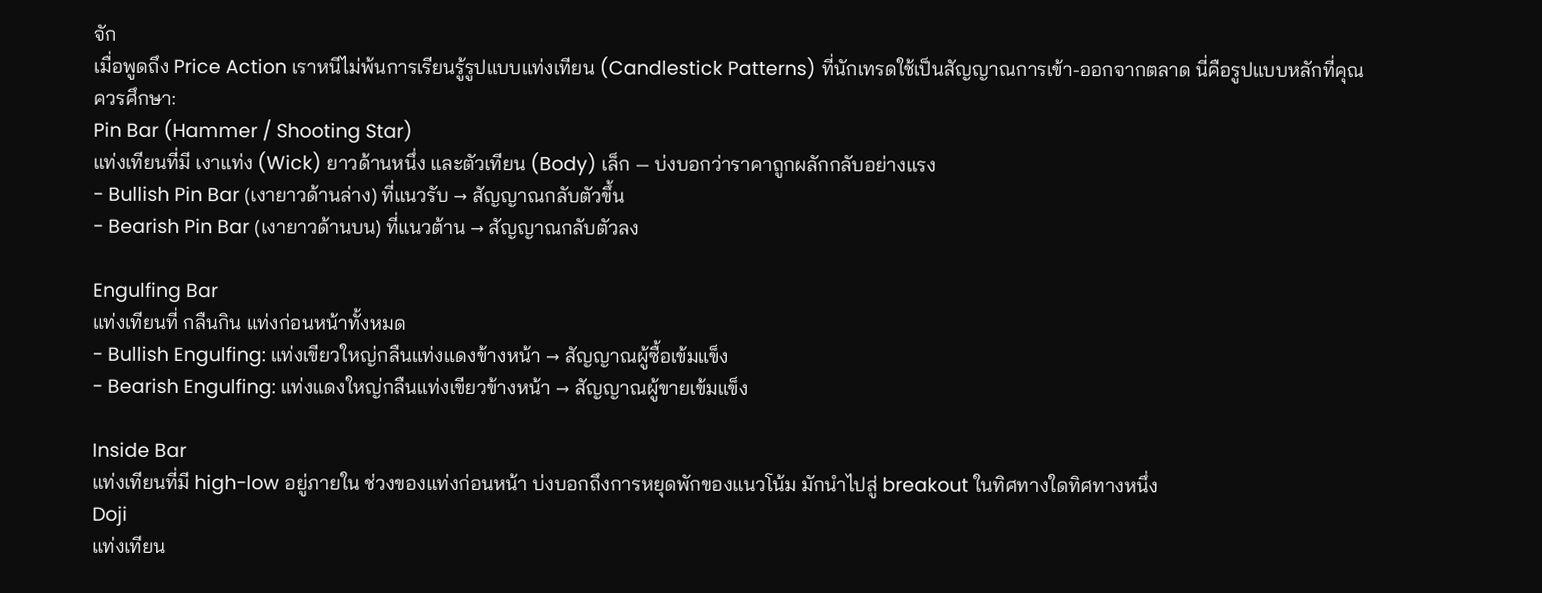จัก
เมื่อพูดถึง Price Action เราหนีไม่พ้นการเรียนรู้รูปแบบแท่งเทียน (Candlestick Patterns) ที่นักเทรดใช้เป็นสัญญาณการเข้า-ออกจากตลาด นี่คือรูปแบบหลักที่คุณควรศึกษา:
Pin Bar (Hammer / Shooting Star)
แท่งเทียนที่มี เงาแท่ง (Wick) ยาวด้านหนึ่ง และตัวเทียน (Body) เล็ก — บ่งบอกว่าราคาถูกผลักกลับอย่างแรง
- Bullish Pin Bar (เงายาวด้านล่าง) ที่แนวรับ → สัญญาณกลับตัวขึ้น
- Bearish Pin Bar (เงายาวด้านบน) ที่แนวต้าน → สัญญาณกลับตัวลง

Engulfing Bar
แท่งเทียนที่ กลืนกิน แท่งก่อนหน้าทั้งหมด
- Bullish Engulfing: แท่งเขียวใหญ่กลืนแท่งแดงข้างหน้า → สัญญาณผู้ซื้อเข้มแข็ง
- Bearish Engulfing: แท่งแดงใหญ่กลืนแท่งเขียวข้างหน้า → สัญญาณผู้ขายเข้มแข็ง

Inside Bar
แท่งเทียนที่มี high-low อยู่ภายใน ช่วงของแท่งก่อนหน้า บ่งบอกถึงการหยุดพักของแนวโน้ม มักนำไปสู่ breakout ในทิศทางใดทิศทางหนึ่ง
Doji
แท่งเทียน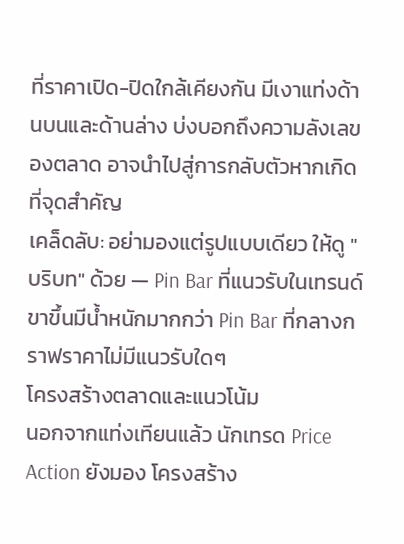ที่ราคาเปิด-ปิดใกล้เคียงกัน มีเงาแท่งด้านบนและด้านล่าง บ่งบอกถึงความลังเลของตลาด อาจนำไปสู่การกลับตัวหากเกิดที่จุดสำคัญ
เคล็ดลับ: อย่ามองแต่รูปแบบเดียว ให้ดู "บริบท" ด้วย — Pin Bar ที่แนวรับในเทรนด์ขาขึ้นมีน้ำหนักมากกว่า Pin Bar ที่กลางกราฟราคาไม่มีแนวรับใดๆ
โครงสร้างตลาดและแนวโน้ม
นอกจากแท่งเทียนแล้ว นักเทรด Price Action ยังมอง โครงสร้าง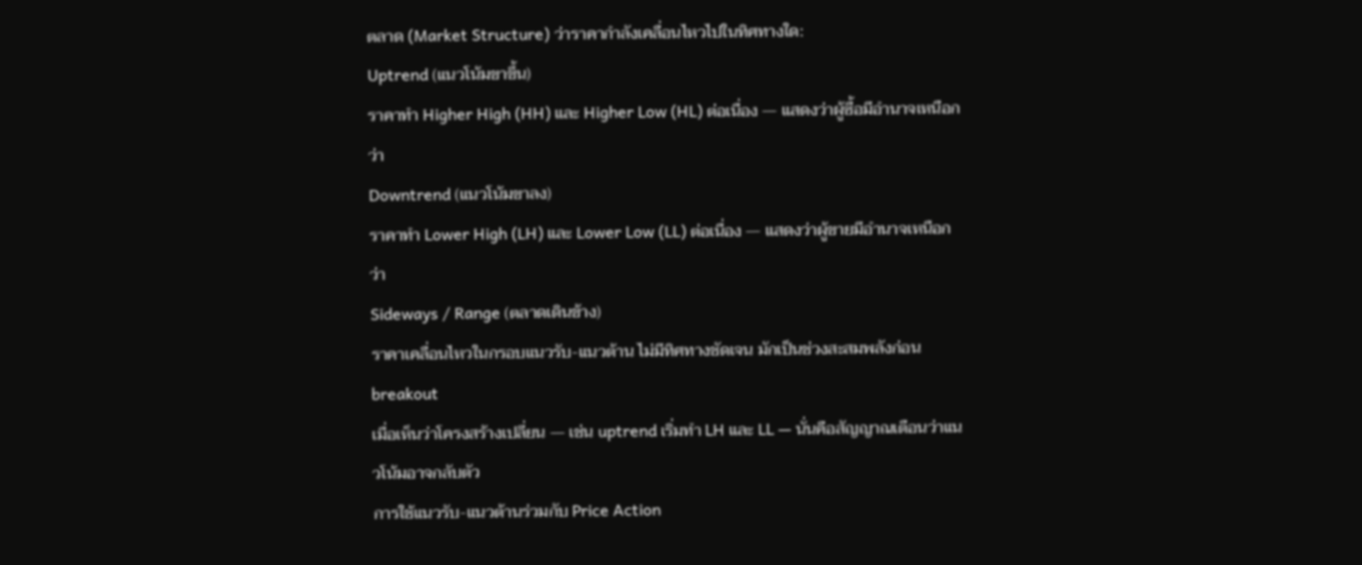ตลาด (Market Structure) ว่าราคากำลังเคลื่อนไหวไปในทิศทางใด:
Uptrend (แนวโน้มขาขึ้น)
ราคาทำ Higher High (HH) และ Higher Low (HL) ต่อเนื่อง — แสดงว่าผู้ซื้อมีอำนาจเหนือกว่า
Downtrend (แนวโน้มขาลง)
ราคาทำ Lower High (LH) และ Lower Low (LL) ต่อเนื่อง — แสดงว่าผู้ขายมีอำนาจเหนือกว่า
Sideways / Range (ตลาดเดินข้าง)
ราคาเคลื่อนไหวในกรอบแนวรับ-แนวต้าน ไม่มีทิศทางชัดเจน มักเป็นช่วงสะสมพลังก่อน breakout
เมื่อเห็นว่าโครงสร้างเปลี่ยน — เช่น uptrend เริ่มทำ LH และ LL — นั่นคือสัญญาณเตือนว่าแนวโน้มอาจกลับตัว
การใช้แนวรับ-แนวต้านร่วมกับ Price Action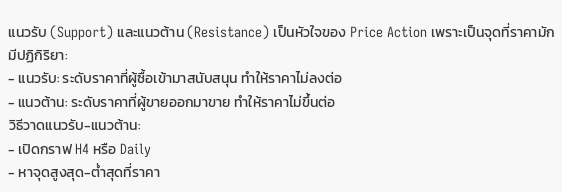แนวรับ (Support) และแนวต้าน (Resistance) เป็นหัวใจของ Price Action เพราะเป็นจุดที่ราคามักมีปฏิกิริยา:
- แนวรับ: ระดับราคาที่ผู้ซื้อเข้ามาสนับสนุน ทำให้ราคาไม่ลงต่อ
- แนวต้าน: ระดับราคาที่ผู้ขายออกมาขาย ทำให้ราคาไม่ขึ้นต่อ
วิธีวาดแนวรับ-แนวต้าน:
- เปิดกราฟ H4 หรือ Daily
- หาจุดสูงสุด-ต่ำสุดที่ราคา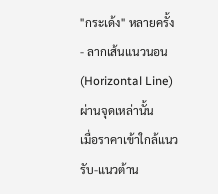"กระเด้ง" หลายครั้ง
- ลากเส้นแนวนอน (Horizontal Line) ผ่านจุดเหล่านั้น
เมื่อราคาเข้าใกล้แนวรับ-แนวต้าน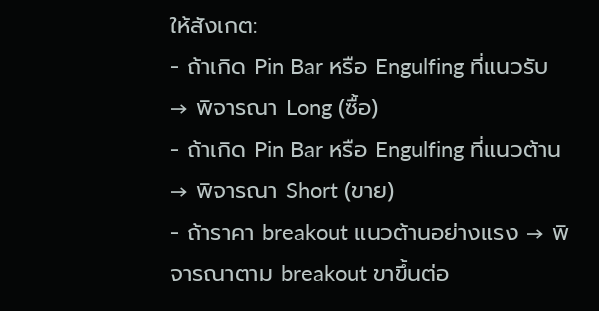ให้สังเกต:
- ถ้าเกิด Pin Bar หรือ Engulfing ที่แนวรับ → พิจารณา Long (ซื้อ)
- ถ้าเกิด Pin Bar หรือ Engulfing ที่แนวต้าน → พิจารณา Short (ขาย)
- ถ้าราคา breakout แนวต้านอย่างแรง → พิจารณาตาม breakout ขาขึ้นต่อ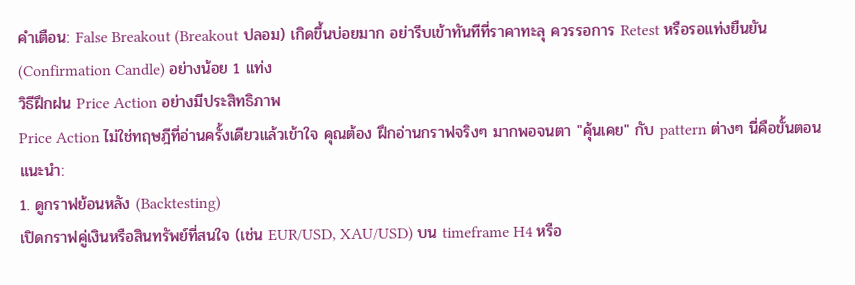คำเตือน: False Breakout (Breakout ปลอม) เกิดขึ้นบ่อยมาก อย่ารีบเข้าทันทีที่ราคาทะลุ ควรรอการ Retest หรือรอแท่งยืนยัน (Confirmation Candle) อย่างน้อย 1 แท่ง
วิธีฝึกฝน Price Action อย่างมีประสิทธิภาพ
Price Action ไม่ใช่ทฤษฎีที่อ่านครั้งเดียวแล้วเข้าใจ คุณต้อง ฝึกอ่านกราฟจริงๆ มากพอจนตา "คุ้นเคย" กับ pattern ต่างๆ นี่คือขั้นตอนแนะนำ:
1. ดูกราฟย้อนหลัง (Backtesting)
เปิดกราฟคู่เงินหรือสินทรัพย์ที่สนใจ (เช่น EUR/USD, XAU/USD) บน timeframe H4 หรือ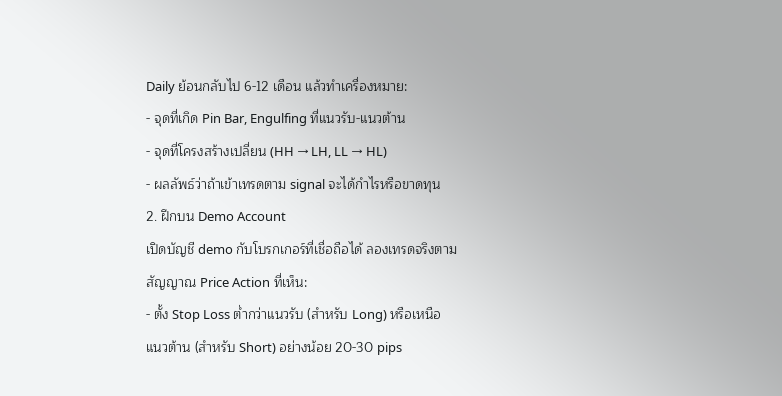Daily ย้อนกลับไป 6-12 เดือน แล้วทำเครื่องหมาย:
- จุดที่เกิด Pin Bar, Engulfing ที่แนวรับ-แนวต้าน
- จุดที่โครงสร้างเปลี่ยน (HH → LH, LL → HL)
- ผลลัพธ์ว่าถ้าเข้าเทรดตาม signal จะได้กำไรหรือขาดทุน
2. ฝึกบน Demo Account
เปิดบัญชี demo กับโบรกเกอร์ที่เชื่อถือได้ ลองเทรดจริงตามสัญญาณ Price Action ที่เห็น:
- ตั้ง Stop Loss ต่ำกว่าแนวรับ (สำหรับ Long) หรือเหนือแนวต้าน (สำหรับ Short) อย่างน้อย 20-30 pips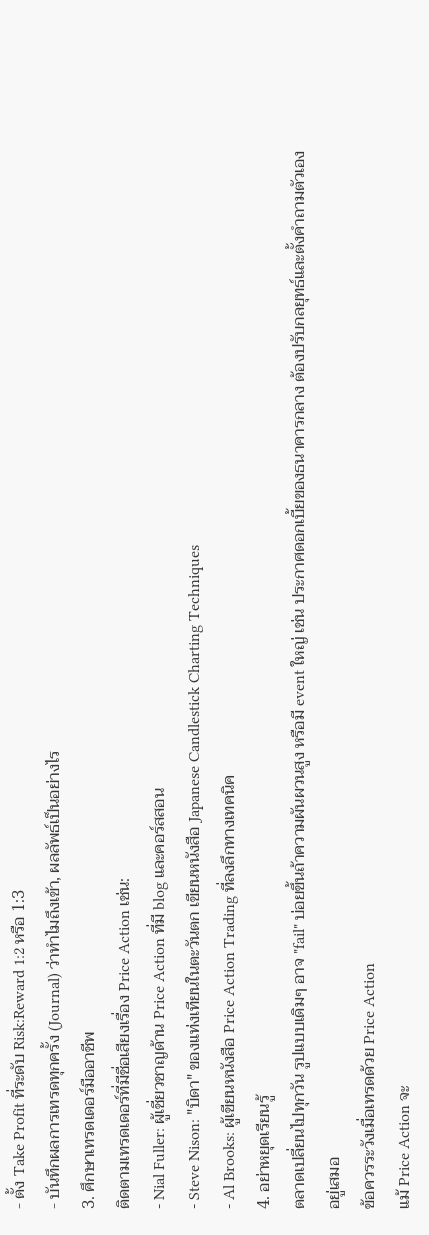- ตั้ง Take Profit ที่ระดับ Risk:Reward 1:2 หรือ 1:3
- บันทึกผลการเทรดทุกครั้ง (Journal) ว่าทำไมถึงเข้า, ผลลัพธ์เป็นอย่างไร
3. ศึกษาเทรดเดอร์มืออาชีพ
ติดตามเทรดเดอร์ที่มีชื่อเสียงเรื่อง Price Action เช่น:
- Nial Fuller: ผู้เชี่ยวชาญด้าน Price Action ที่มี blog และคอร์สสอน
- Steve Nison: "บิดา" ของแท่งเทียนในตะวันตก เขียนหนังสือ Japanese Candlestick Charting Techniques
- Al Brooks: ผู้เขียนหนังสือ Price Action Trading ที่ลงลึกทางเทคนิค
4. อย่าหยุดเรียนรู้
ตลาดเปลี่ยนไปทุกวัน รูปแบบเดิมๆ อาจ "fail" บ่อยขึ้นถ้าความผันผวนสูง หรือมี event ใหญ่ เช่น ประกาศดอกเบี้ยของธนาคารกลาง ต้องปรับกลยุทธ์และตั้งคำถามตัวเองอยู่เสมอ
ข้อควรระวังเมื่อเทรดด้วย Price Action
แม้ Price Action จะ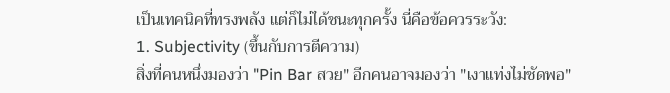เป็นเทคนิคที่ทรงพลัง แต่ก็ไม่ได้ชนะทุกครั้ง นี่คือข้อควรระวัง:
1. Subjectivity (ขึ้นกับการตีความ)
สิ่งที่คนหนึ่งมองว่า "Pin Bar สวย" อีกคนอาจมองว่า "เงาแท่งไม่ชัดพอ"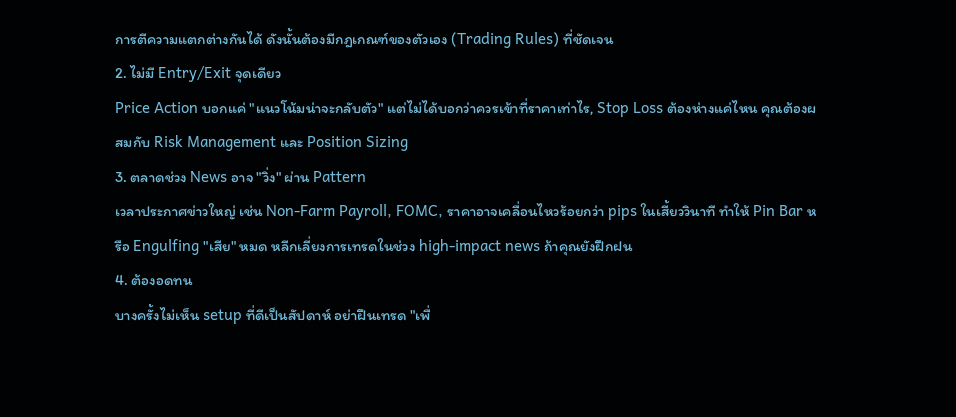การตีความแตกต่างกันได้ ดังนั้นต้องมีกฎเกณฑ์ของตัวเอง (Trading Rules) ที่ชัดเจน
2. ไม่มี Entry/Exit จุดเดียว
Price Action บอกแค่ "แนวโน้มน่าจะกลับตัว" แต่ไม่ได้บอกว่าควรเข้าที่ราคาเท่าไร, Stop Loss ต้องห่างแค่ไหน คุณต้องผสมกับ Risk Management และ Position Sizing
3. ตลาดช่วง News อาจ "วิ่ง" ผ่าน Pattern
เวลาประกาศข่าวใหญ่ เช่น Non-Farm Payroll, FOMC, ราคาอาจเคลื่อนไหวร้อยกว่า pips ในเสี้ยววินาที ทำให้ Pin Bar หรือ Engulfing "เสีย" หมด หลีกเลี่ยงการเทรดในช่วง high-impact news ถ้าคุณยังฝึกฝน
4. ต้องอดทน
บางครั้งไม่เห็น setup ที่ดีเป็นสัปดาห์ อย่าฝืนเทรด "เพื่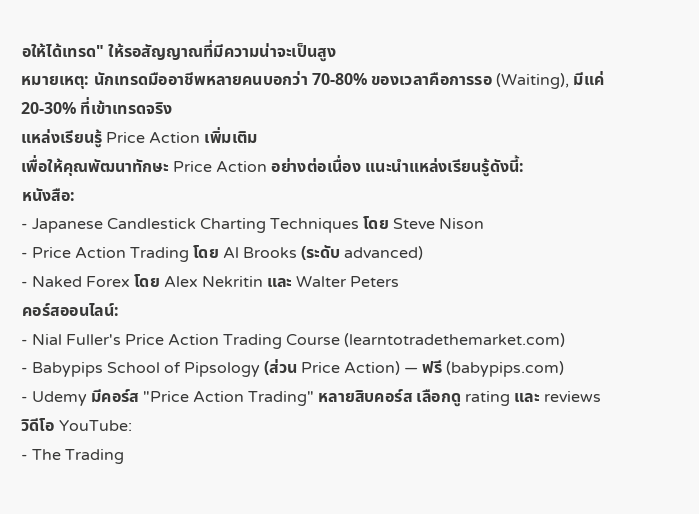อให้ได้เทรด" ให้รอสัญญาณที่มีความน่าจะเป็นสูง
หมายเหตุ: นักเทรดมืออาชีพหลายคนบอกว่า 70-80% ของเวลาคือการรอ (Waiting), มีแค่ 20-30% ที่เข้าเทรดจริง
แหล่งเรียนรู้ Price Action เพิ่มเติม
เพื่อให้คุณพัฒนาทักษะ Price Action อย่างต่อเนื่อง แนะนำแหล่งเรียนรู้ดังนี้:
หนังสือ:
- Japanese Candlestick Charting Techniques โดย Steve Nison
- Price Action Trading โดย Al Brooks (ระดับ advanced)
- Naked Forex โดย Alex Nekritin และ Walter Peters
คอร์สออนไลน์:
- Nial Fuller's Price Action Trading Course (learntotradethemarket.com)
- Babypips School of Pipsology (ส่วน Price Action) — ฟรี (babypips.com)
- Udemy มีคอร์ส "Price Action Trading" หลายสิบคอร์ส เลือกดู rating และ reviews
วิดีโอ YouTube:
- The Trading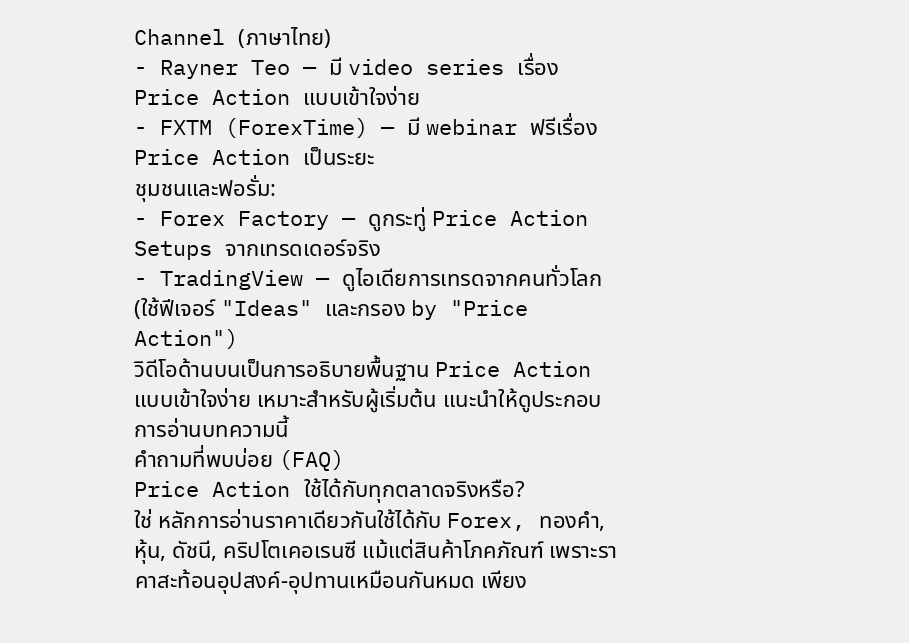Channel (ภาษาไทย)
- Rayner Teo — มี video series เรื่อง Price Action แบบเข้าใจง่าย
- FXTM (ForexTime) — มี webinar ฟรีเรื่อง Price Action เป็นระยะ
ชุมชนและฟอรั่ม:
- Forex Factory — ดูกระทู่ Price Action Setups จากเทรดเดอร์จริง
- TradingView — ดูไอเดียการเทรดจากคนทั่วโลก (ใช้ฟีเจอร์ "Ideas" และกรอง by "Price Action")
วิดีโอด้านบนเป็นการอธิบายพื้นฐาน Price Action แบบเข้าใจง่าย เหมาะสำหรับผู้เริ่มต้น แนะนำให้ดูประกอบการอ่านบทความนี้
คำถามที่พบบ่อย (FAQ)
Price Action ใช้ได้กับทุกตลาดจริงหรือ?
ใช่ หลักการอ่านราคาเดียวกันใช้ได้กับ Forex, ทองคำ, หุ้น, ดัชนี, คริปโตเคอเรนซี แม้แต่สินค้าโภคภัณฑ์ เพราะราคาสะท้อนอุปสงค์-อุปทานเหมือนกันหมด เพียง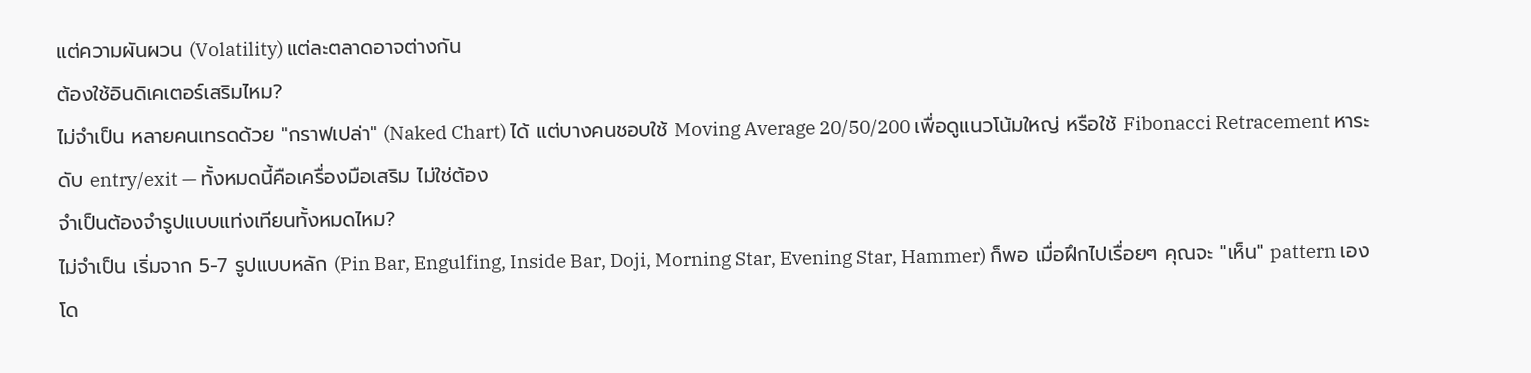แต่ความผันผวน (Volatility) แต่ละตลาดอาจต่างกัน
ต้องใช้อินดิเคเตอร์เสริมไหม?
ไม่จำเป็น หลายคนเทรดด้วย "กราฟเปล่า" (Naked Chart) ได้ แต่บางคนชอบใช้ Moving Average 20/50/200 เพื่อดูแนวโน้มใหญ่ หรือใช้ Fibonacci Retracement หาระดับ entry/exit — ทั้งหมดนี้คือเครื่องมือเสริม ไม่ใช่ต้อง
จำเป็นต้องจำรูปแบบแท่งเทียนทั้งหมดไหม?
ไม่จำเป็น เริ่มจาก 5-7 รูปแบบหลัก (Pin Bar, Engulfing, Inside Bar, Doji, Morning Star, Evening Star, Hammer) ก็พอ เมื่อฝึกไปเรื่อยๆ คุณจะ "เห็น" pattern เองโด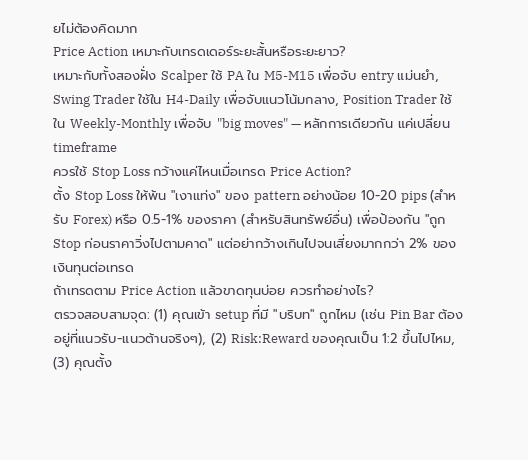ยไม่ต้องคิดมาก
Price Action เหมาะกับเทรดเดอร์ระยะสั้นหรือระยะยาว?
เหมาะกับทั้งสองฝั่ง Scalper ใช้ PA ใน M5-M15 เพื่อจับ entry แม่นยำ, Swing Trader ใช้ใน H4-Daily เพื่อจับแนวโน้มกลาง, Position Trader ใช้ใน Weekly-Monthly เพื่อจับ "big moves" — หลักการเดียวกัน แค่เปลี่ยน timeframe
ควรใช้ Stop Loss กว้างแค่ไหนเมื่อเทรด Price Action?
ตั้ง Stop Loss ให้พ้น "เงาแท่ง" ของ pattern อย่างน้อย 10-20 pips (สำหรับ Forex) หรือ 0.5-1% ของราคา (สำหรับสินทรัพย์อื่น) เพื่อป้องกัน "ถูก Stop ก่อนราคาวิ่งไปตามคาด" แต่อย่ากว้างเกินไปจนเสี่ยงมากกว่า 2% ของเงินทุนต่อเทรด
ถ้าเทรดตาม Price Action แล้วขาดทุนบ่อย ควรทำอย่างไร?
ตรวจสอบสามจุด: (1) คุณเข้า setup ที่มี "บริบท" ถูกไหม (เช่น Pin Bar ต้องอยู่ที่แนวรับ-แนวต้านจริงๆ), (2) Risk:Reward ของคุณเป็น 1:2 ขึ้นไปไหม, (3) คุณตั้ง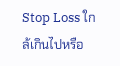Stop Loss ใกล้เกินไปหรือ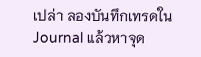เปล่า ลองบันทึกเทรดใน Journal แล้วหาจุด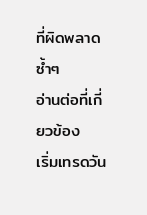ที่ผิดพลาดซ้ำๆ
อ่านต่อที่เกี่ยวข้อง
เริ่มเทรดวัน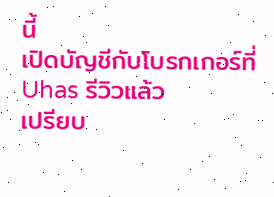นี้
เปิดบัญชีกับโบรกเกอร์ที่ Uhas รีวิวแล้ว
เปรียบ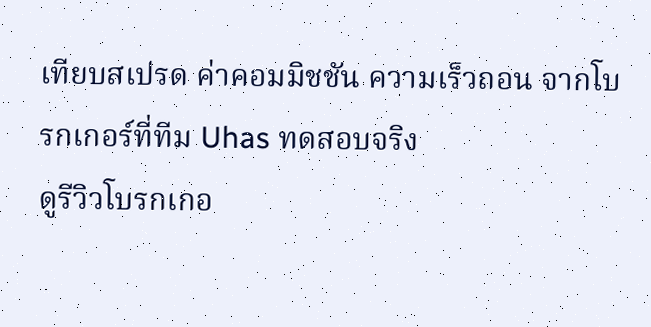เทียบสเปรด ค่าคอมมิชชัน ความเร็วถอน จากโบรกเกอร์ที่ทีม Uhas ทดสอบจริง
ดูรีวิวโบรกเกอ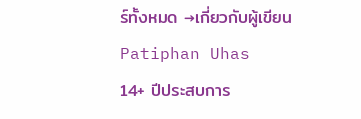ร์ทั้งหมด →เกี่ยวกับผู้เขียน
Patiphan Uhas
14+ ปีประสบการ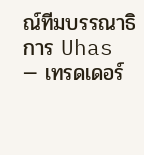ณ์ทีมบรรณาธิการ Uhas — เทรดเดอร์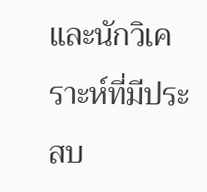และนักวิเคราะห์ที่มีประสบ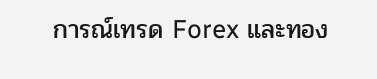การณ์เทรด Forex และทอง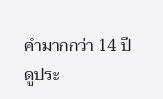คำมากกว่า 14 ปี
ดูประ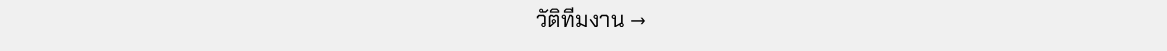วัติทีมงาน →